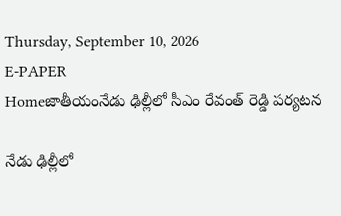Thursday, September 10, 2026
E-PAPER
Homeజాతీయంనేడు ఢిల్లీలో సీఎం రేవంత్‌ రెడ్డి పర్యటన

నేడు ఢిల్లీలో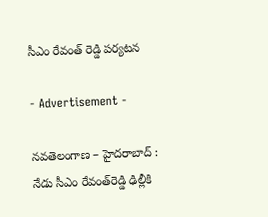సీఎం రేవంత్‌ రెడ్డి పర్యటన

- Advertisement -

నవతెలంగాణ – హైదరాబాద్ : నేడు సీఎం రేవంత్‌రెడ్డి ఢిల్లీకి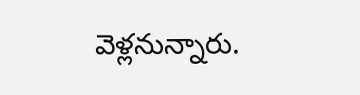వెళ్లనున్నారు.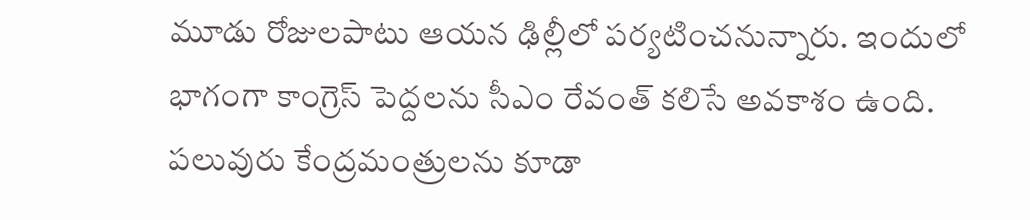మూడు రోజులపాటు ఆయన ఢిల్లీలో పర్యటించనున్నారు. ఇందులో భాగంగా కాంగ్రెస్ పెద్దలను సీఎం రేవంత్‌ కలిసే అవకాశం ఉంది. పలువురు కేంద్రమంత్రులను కూడా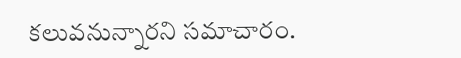కలువనున్నారని సమాచారం.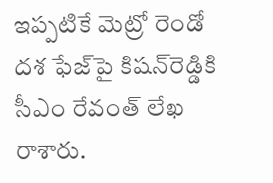ఇప్పటికే మెట్రో రెండో దశ ఫేజ్‌పై కిషన్‌రెడ్డికి సీఎం రేవంత్ లేఖ రాశారు.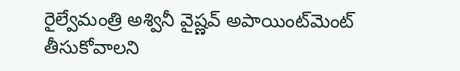రైల్వేమంత్రి అశ్వినీ వైష్ణవ్ అపాయింట్‌మెంట్ తీసుకోవాలని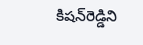కిషన్‌రెడ్డిని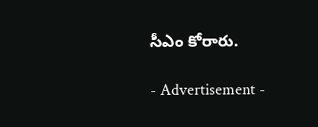సీఎం కోరారు.

- Advertisement -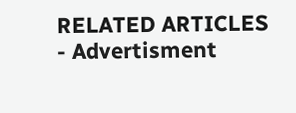RELATED ARTICLES
- Advertisment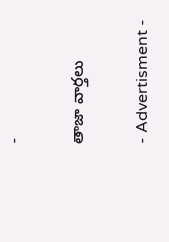-

తాజా వార్తలు

- Advertisment -